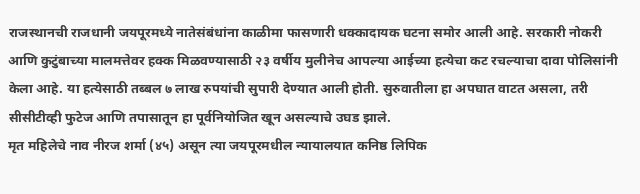राजस्थानची राजधानी जयपूरमध्ये नातेसंबंधांना काळीमा फासणारी धक्कादायक घटना समोर आली आहे. सरकारी नोकरी आणि कुटुंबाच्या मालमत्तेवर हक्क मिळवण्यासाठी २३ वर्षीय मुलीनेच आपल्या आईच्या हत्येचा कट रचल्याचा दावा पोलिसांनी केला आहे. या हत्येसाठी तब्बल ७ लाख रुपयांची सुपारी देण्यात आली होती. सुरुवातीला हा अपघात वाटत असला, तरी सीसीटीव्ही फुटेज आणि तपासातून हा पूर्वनियोजित खून असल्याचे उघड झाले.
मृत महिलेचे नाव नीरज शर्मा (४५) असून त्या जयपूरमधील न्यायालयात कनिष्ठ लिपिक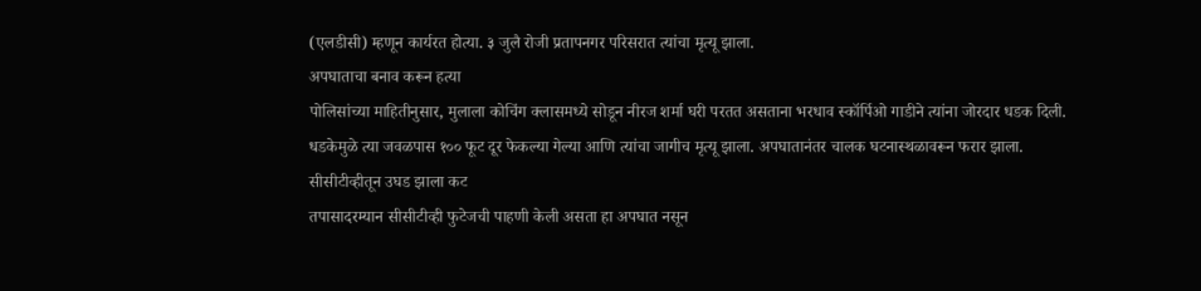(एलडीसी) म्हणून कार्यरत होत्या. ३ जुलै रोजी प्रतापनगर परिसरात त्यांचा मृत्यू झाला.
अपघाताचा बनाव करून हत्या
पोलिसांच्या माहितीनुसार, मुलाला कोचिंग क्लासमध्ये सोडून नीरज शर्मा घरी परतत असताना भरधाव स्कॉर्पिओ गाडीने त्यांना जोरदार धडक दिली. धडकेमुळे त्या जवळपास १०० फूट दूर फेकल्या गेल्या आणि त्यांचा जागीच मृत्यू झाला. अपघातानंतर चालक घटनास्थळावरून फरार झाला.
सीसीटीव्हीतून उघड झाला कट
तपासादरम्यान सीसीटीव्ही फुटेजची पाहणी केली असता हा अपघात नसून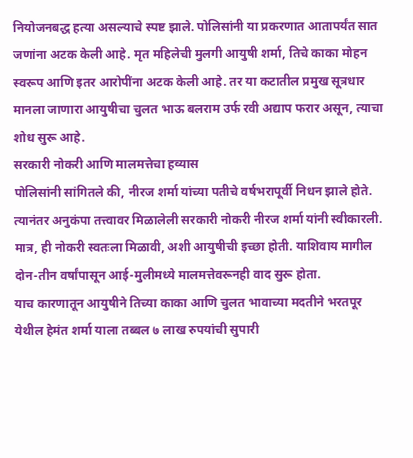नियोजनबद्ध हत्या असल्याचे स्पष्ट झाले. पोलिसांनी या प्रकरणात आतापर्यंत सात जणांना अटक केली आहे. मृत महिलेची मुलगी आयुषी शर्मा, तिचे काका मोहन स्वरूप आणि इतर आरोपींना अटक केली आहे. तर या कटातील प्रमुख सूत्रधार मानला जाणारा आयुषीचा चुलत भाऊ बलराम उर्फ रवी अद्याप फरार असून, त्याचा शोध सुरू आहे.
सरकारी नोकरी आणि मालमत्तेचा हव्यास
पोलिसांनी सांगितले की, नीरज शर्मा यांच्या पतीचे वर्षभरापूर्वी निधन झाले होते. त्यानंतर अनुकंपा तत्त्वावर मिळालेली सरकारी नोकरी नीरज शर्मा यांनी स्वीकारली. मात्र, ही नोकरी स्वतःला मिळावी, अशी आयुषीची इच्छा होती. याशिवाय मागील दोन-तीन वर्षांपासून आई-मुलीमध्ये मालमत्तेवरूनही वाद सुरू होता.
याच कारणातून आयुषीने तिच्या काका आणि चुलत भावाच्या मदतीने भरतपूर येथील हेमंत शर्मा याला तब्बल ७ लाख रुपयांची सुपारी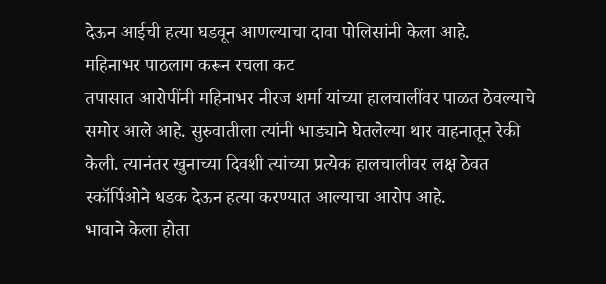देऊन आईची हत्या घडवून आणल्याचा दावा पोलिसांनी केला आहे.
महिनाभर पाठलाग करून रचला कट
तपासात आरोपींनी महिनाभर नीरज शर्मा यांच्या हालचालींवर पाळत ठेवल्याचे समोर आले आहे. सुरुवातीला त्यांनी भाड्याने घेतलेल्या थार वाहनातून रेकी केली. त्यानंतर खुनाच्या दिवशी त्यांच्या प्रत्येक हालचालीवर लक्ष ठेवत स्कॉर्पिओने धडक देऊन हत्या करण्यात आल्याचा आरोप आहे.
भावाने केला होता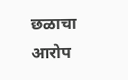छळाचा आरोप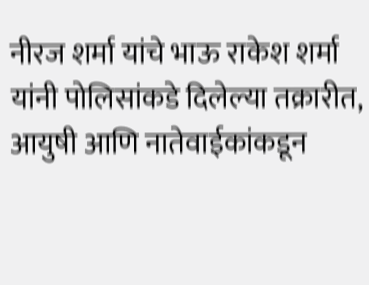नीरज शर्मा यांचे भाऊ राकेश शर्मा यांनी पोलिसांकडे दिलेल्या तक्रारीत, आयुषी आणि नातेवाईकांकडून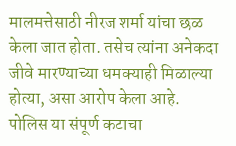मालमत्तेसाठी नीरज शर्मा यांचा छळ केला जात होता. तसेच त्यांना अनेकदा जीवे मारण्याच्या धमक्याही मिळाल्या होत्या, असा आरोप केला आहे.
पोलिस या संपूर्ण कटाचा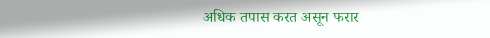अधिक तपास करत असून फरार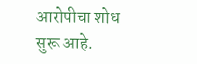आरोपीचा शोध सुरू आहे.